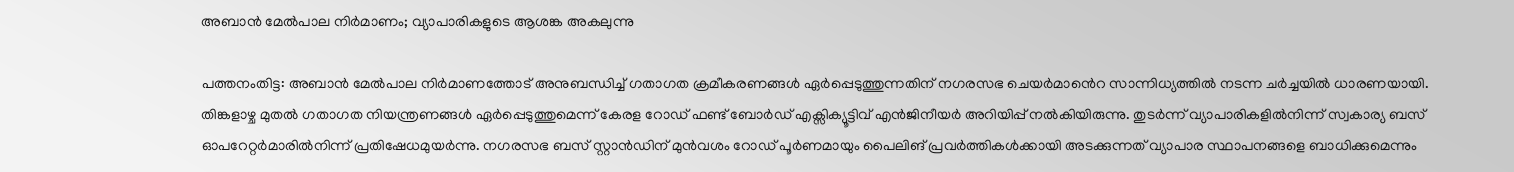അബാൻ മേൽപാല നിർമാണം; വ്യാപാരികളുടെ ആശങ്ക അകലുന്നു

പത്തനംതിട്ട: അബാൻ മേൽപാല നിർമാണത്തോട് അനുബന്ധിച്ച് ഗതാഗത ക്രമീകരണങ്ങൾ ഏർപ്പെടുത്തുന്നതിന് നഗരസഭ ചെയർമാ‍ൻെറ സാന്നിധ്യത്തിൽ നടന്ന ചർച്ചയിൽ ധാരണയായി. തിങ്കളാഴ്ച മുതൽ ഗതാഗത നിയന്ത്രണങ്ങൾ ഏർപ്പെടുത്തുമെന്ന് കേരള റോഡ് ഫണ്ട് ബോർഡ് എക്സിക്യൂട്ടിവ് എൻജിനീയർ അറിയിപ്പ് നൽകിയിരുന്നു. തുടർന്ന് വ്യാപാരികളിൽനിന്ന് സ്വകാര്യ ബസ് ഓപറേറ്റർമാരിൽനിന്ന് പ്രതിഷേധമുയർന്നു. നഗരസഭ ബസ് സ്റ്റാൻഡിന് മുൻവശം റോഡ് പൂർണമായും പൈലിങ് പ്രവർത്തികൾക്കായി അടക്കുന്നത് വ്യാപാര സ്ഥാപനങ്ങളെ ബാധിക്കുമെന്നും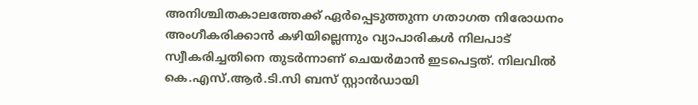അനിശ്ചിതകാലത്തേക്ക് ഏർപ്പെടുത്തുന്ന ഗതാഗത നിരോധനം അംഗീകരിക്കാൻ കഴിയില്ലെന്നും വ്യാപാരികൾ നിലപാട് സ്വീകരിച്ചതിനെ തുടർന്നാണ് ചെയർമാൻ ഇടപെട്ടത്. നിലവിൽ കെ.എസ്.ആർ.ടി.സി ബസ് സ്റ്റാൻഡായി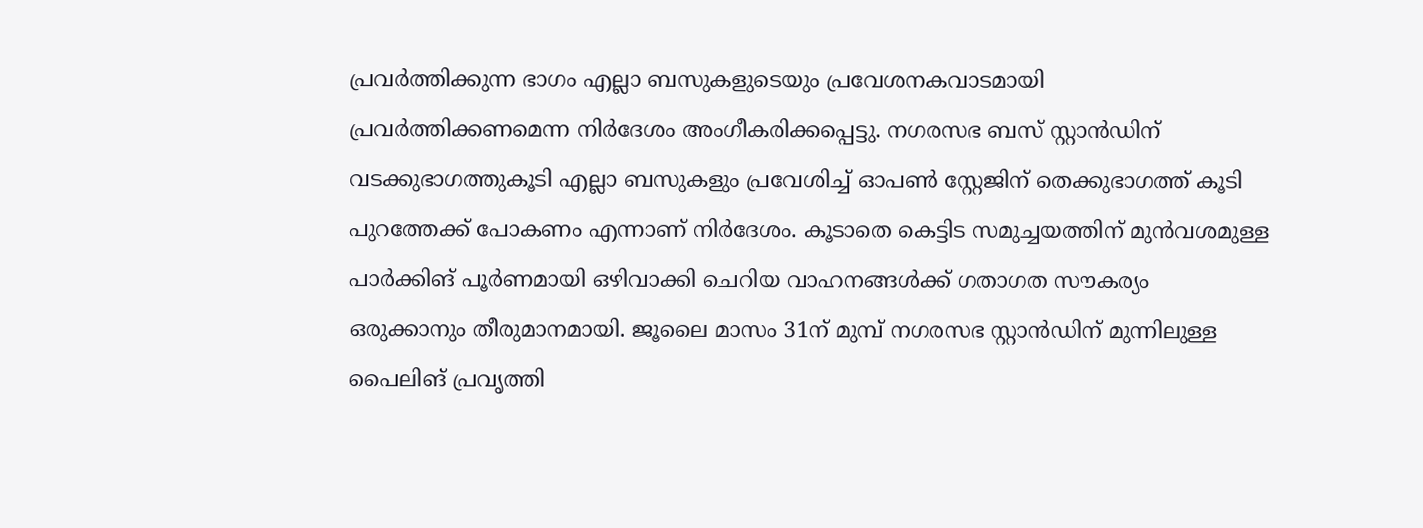പ്രവർത്തിക്കുന്ന ഭാഗം എല്ലാ ബസുകളുടെയും പ്രവേശനകവാടമായി പ്രവർത്തിക്കണമെന്ന നിർദേശം അംഗീകരിക്കപ്പെട്ടു. നഗരസഭ ബസ് സ്റ്റാൻഡിന് വടക്കുഭാഗത്തുകൂടി എല്ലാ ബസുകളും പ്രവേശിച്ച് ഓപൺ സ്റ്റേജിന് തെക്കുഭാഗത്ത് കൂടി പുറത്തേക്ക് പോകണം എന്നാണ് നിർദേശം. കൂടാതെ കെട്ടിട സമുച്ചയത്തിന് മുൻവശമുള്ള പാർക്കിങ് പൂർണമായി ഒഴിവാക്കി ചെറിയ വാഹനങ്ങൾക്ക് ഗതാഗത സൗകര്യം ഒരുക്കാനും തീരുമാനമായി. ജൂലൈ മാസം 31ന് മുമ്പ് നഗരസഭ സ്റ്റാൻഡിന് മുന്നിലുള്ള പൈലിങ് പ്രവൃത്തി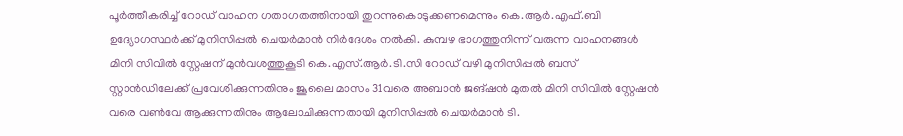പൂർത്തീകരിച്ച് റോഡ് വാഹന ഗതാഗതത്തിനായി തുറന്നുകൊടുക്കണമെന്നും കെ.ആർ.എഫ്.ബി ഉദ്യോഗസ്ഥർക്ക് മുനിസിപ്പൽ ചെയർമാൻ നിർദേശം നൽകി. കുമ്പഴ ഭാഗത്തുനിന്ന് വരുന്ന വാഹനങ്ങൾ മിനി സിവിൽ സ്റ്റേഷന് മുൻവശത്തുകൂടി കെ.എസ്.ആർ.ടി.സി റോഡ് വഴി മുനിസിപ്പൽ ബസ് സ്റ്റാൻഡിലേക്ക് പ്രവേശിക്കുന്നതിനും ജൂലൈ മാസം 31വരെ അബാൻ ജങ്ഷൻ മുതൽ മിനി സിവിൽ സ്റ്റേഷൻ വരെ വൺവേ ആക്കുന്നതിനും ആലോചിക്കുന്നതായി മുനിസിപ്പൽ ചെയർമാൻ ടി.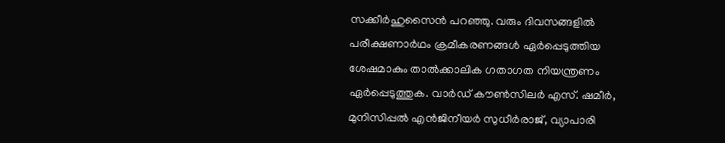സക്കീർഹുസൈൻ പറഞ്ഞു. വരും ദിവസങ്ങളിൽ പരീക്ഷണാർഥം ക്രമീകരണങ്ങൾ ഏർപ്പെടുത്തിയ ശേഷമാകും താൽക്കാലിക ഗതാഗത നിയന്ത്രണം ഏർപ്പെടുത്തുക. വാർഡ് കൗൺസിലർ എസ്. ഷമീർ, മുനിസിപ്പൽ എൻജിനീയർ സുധീർരാജ്, വ്യാപാരി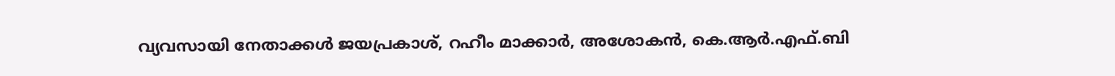വ്യവസായി നേതാക്കൾ ജയപ്രകാശ്, റഹീം മാക്കാർ, അശോകൻ, കെ.ആർ.എഫ്.ബി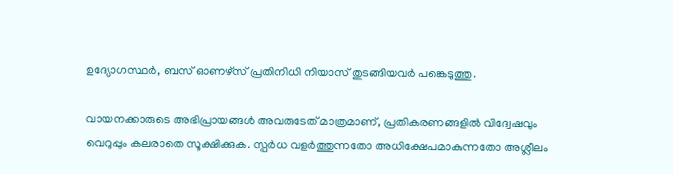ഉദ്യോഗസ്ഥർ, ബസ് ഓണഴ്സ് പ്രതിനിധി നിയാസ് തുടങ്ങിയവർ പങ്കെടുത്തു.

വായനക്കാരുടെ അഭിപ്രായങ്ങള്‍ അവരുടേത് മാത്രമാണ്, പ്രതികരണങ്ങളിൽ വിദ്വേഷവും വെറുപ്പും കലരാതെ സൂക്ഷിക്കുക. സ്പർധ വളർത്തുന്നതോ അധിക്ഷേപമാകുന്നതോ അശ്ലീലം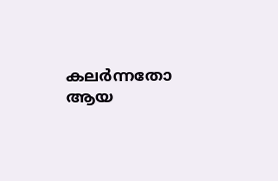കലർന്നതോ ആയ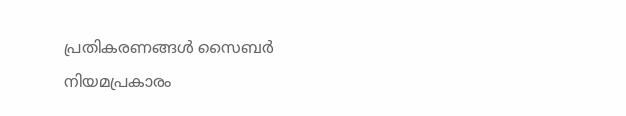പ്രതികരണങ്ങൾ സൈബർ നിയമപ്രകാരം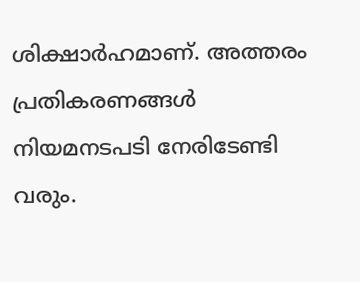ശിക്ഷാർഹമാണ്. അത്തരം പ്രതികരണങ്ങൾ നിയമനടപടി നേരിടേണ്ടി വരും.